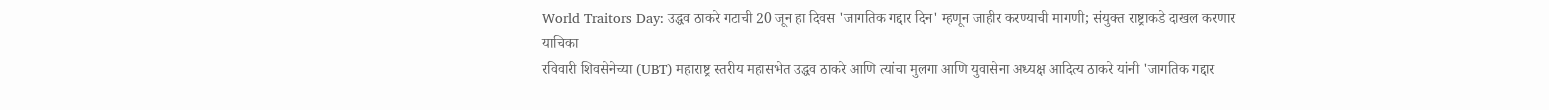World Traitors Day: उद्धव ठाकरे गटाची 20 जून हा दिवस 'जागतिक गद्दार दिन' म्हणून जाहीर करण्याची मागणी; संयुक्त राष्ट्राकडे दाखल करणार याचिका
रविवारी शिवसेनेच्या (UBT) महाराष्ट्र स्तरीय महासभेत उद्धव ठाकरे आणि त्यांचा मुलगा आणि युवासेना अध्यक्ष आदित्य ठाकरे यांनी 'जागतिक गद्दार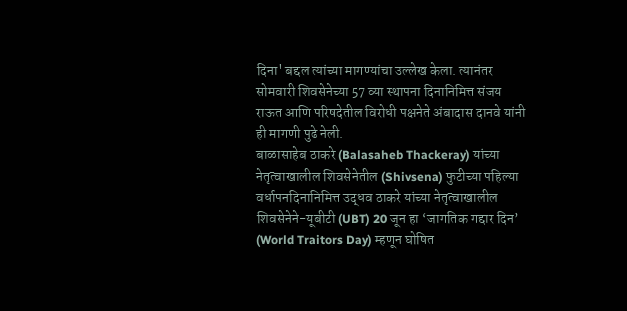दिना' बद्दल त्यांच्या मागण्यांचा उल्लेख केला. त्यानंतर सोमवारी शिवसेनेच्या 57 व्या स्थापना दिनानिमित्त संजय राऊत आणि परिषदेतील विरोधी पक्षनेते अंबादास दानवे यांनी ही मागणी पुढे नेली.
बाळासाहेब ठाकरे (Balasaheb Thackeray) यांच्या नेतृत्वाखालील शिवसेनेतील (Shivsena) फुटीच्या पहिल्या वर्धापनदिनानिमित्त उद्धव ठाकरे यांच्या नेतृत्वाखालील शिवसेनेने-यूबीटी (UBT) 20 जून हा ‘जागतिक गद्दार दिन’ (World Traitors Day) म्हणून घोषित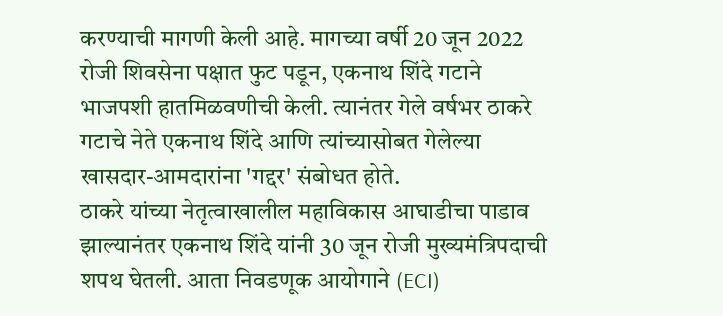करण्याची मागणी केली आहे. मागच्या वर्षी 20 जून 2022 रोजी शिवसेना पक्षात फुट पडून, एकनाथ शिंदे गटाने भाजपशी हातमिळवणीची केली. त्यानंतर गेले वर्षभर ठाकरे गटाचे नेते एकनाथ शिंदे आणि त्यांच्यासोबत गेलेल्या खासदार-आमदारांना 'गद्दर' संबोधत होते.
ठाकरे यांच्या नेतृत्वाखालील महाविकास आघाडीचा पाडाव झाल्यानंतर एकनाथ शिंदे यांनी 30 जून रोजी मुख्यमंत्रिपदाची शपथ घेतली. आता निवडणूक आयोगाने (ECI)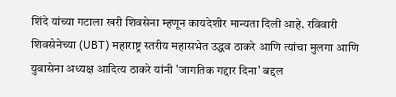शिंदे यांच्या गटाला खरी शिवसेना म्हणून कायदेशीर मान्यता दिली आहे. रविवारी शिवसेनेच्या (UBT) महाराष्ट्र स्तरीय महासभेत उद्धव ठाकरे आणि त्यांचा मुलगा आणि युवासेना अध्यक्ष आदित्य ठाकरे यांनी 'जागतिक गद्दार दिना' बद्दल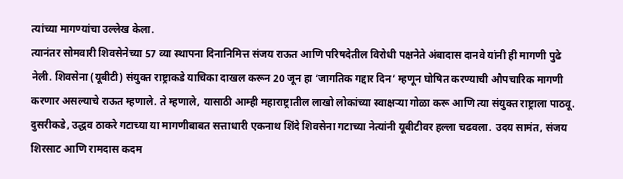त्यांच्या मागण्यांचा उल्लेख केला.
त्यानंतर सोमवारी शिवसेनेच्या 57 व्या स्थापना दिनानिमित्त संजय राऊत आणि परिषदेतील विरोधी पक्षनेते अंबादास दानवे यांनी ही मागणी पुढे नेली. शिवसेना (यूबीटी) संयुक्त राष्ट्राकडे याचिका दाखल करून 20 जून हा ‘जागतिक गद्दार दिन’ म्हणून घोषित करण्याची औपचारिक मागणी करणार असल्याचे राऊत म्हणाले. ते म्हणाले, यासाठी आम्ही महाराष्ट्रातील लाखो लोकांच्या स्वाक्षऱ्या गोळा करू आणि त्या संयुक्त राष्ट्राला पाठवू.
दुसरीकडे, उद्धव ठाकरे गटाच्या या मागणीबाबत सत्ताधारी एकनाथ शिंदे शिवसेना गटाच्या नेत्यांनी यूबीटीवर हल्ला चढवला. उदय सामंत, संजय शिरसाट आणि रामदास कदम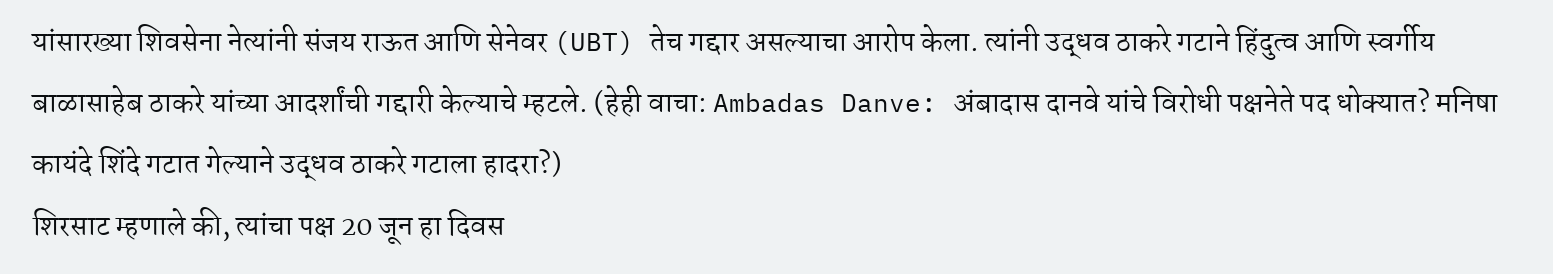यांसारख्या शिवसेना नेत्यांनी संजय राऊत आणि सेनेवर (UBT) तेच गद्दार असल्याचा आरोप केला. त्यांनी उद्धव ठाकरे गटाने हिंदुत्व आणि स्वर्गीय बाळासाहेब ठाकरे यांच्या आदर्शांची गद्दारी केल्याचे म्हटले. (हेही वाचा: Ambadas Danve: अंबादास दानवे यांचे विरोधी पक्षनेते पद धोक्यात? मनिषा कायंदे शिंदे गटात गेल्याने उद्धव ठाकरे गटाला हादरा?)
शिरसाट म्हणाले की, त्यांचा पक्ष 20 जून हा दिवस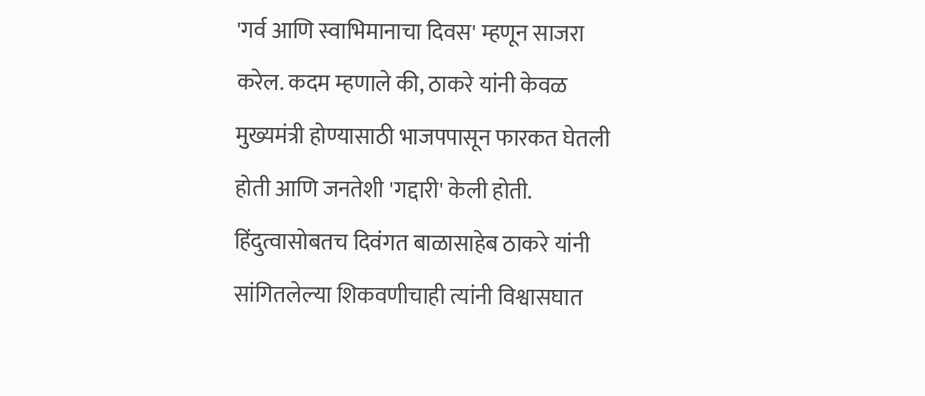'गर्व आणि स्वाभिमानाचा दिवस' म्हणून साजरा करेल. कदम म्हणाले की, ठाकरे यांनी केवळ मुख्यमंत्री होण्यासाठी भाजपपासून फारकत घेतली होती आणि जनतेशी 'गद्दारी' केली होती. हिंदुत्वासोबतच दिवंगत बाळासाहेब ठाकरे यांनी सांगितलेल्या शिकवणीचाही त्यांनी विश्वासघात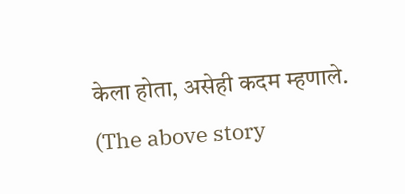केला होता, असेही कदम म्हणाले.
(The above story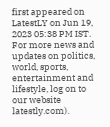first appeared on LatestLY on Jun 19, 2023 05:38 PM IST. For more news and updates on politics, world, sports, entertainment and lifestyle, log on to our website latestly.com).